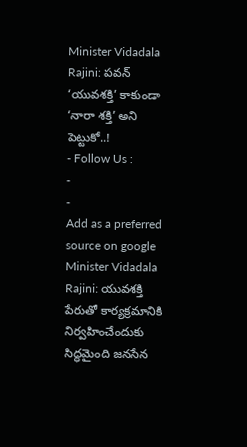Minister Vidadala Rajini: పవన్ ‘యువశక్తి’ కాకుండా ‘నారా శక్తి’ అని పెట్టుకో..!
- Follow Us :
-
-
Add as a preferred
source on google
Minister Vidadala Rajini: యువశక్తి పేరుతో కార్యక్రమానికి నిర్వహించేందుకు సిద్ధమైంది జనసేన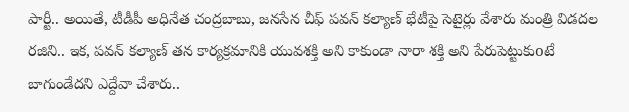పార్టీ.. అయితే, టీడీపీ అధినేత చంద్రబాబు, జనసేన చీఫ్ పవన్ కల్యాణ్ భేటీపై సెటైర్లు వేశారు మంత్రి విడదల రజిని.. ఇక, పవన్ కల్యాణ్ తన కార్యక్రమానికి యువశక్తి అని కాకుండా నారా శక్తి అని పేరుపెట్టుకుoటే బాగుండేదని ఎద్దేవా చేశారు..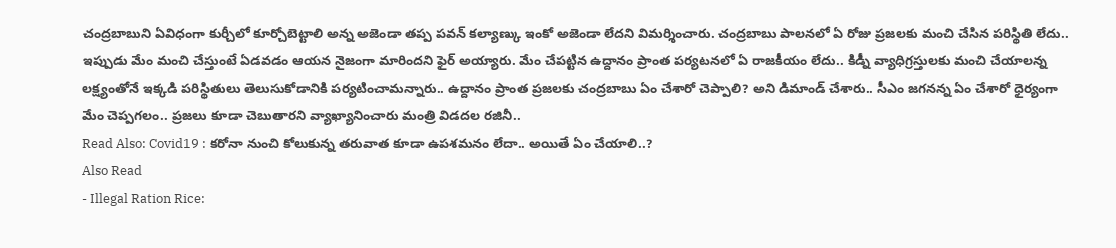చంద్రబాబుని ఏవిధంగా కుర్చీలో కూర్చోబెట్టాలి అన్న అజెండా తప్ప పవన్ కల్యాణ్కు ఇంకో అజెండా లేదని విమర్శించారు. చంద్రబాబు పాలనలో ఏ రోజు ప్రజలకు మంచి చేసిన పరిస్థితి లేదు.. ఇప్పుడు మేం మంచి చేస్తుంటే ఏడవడం ఆయన నైజంగా మారిందని ఫైర్ అయ్యారు. మేం చేపట్టిన ఉద్దానం ప్రాంత పర్యటనలో ఏ రాజకీయం లేదు.. కిడ్నీ వ్యాధిగ్రస్తులకు మంచి చేయాలన్న లక్ష్యంతోనే ఇక్కడి పరిస్థితులు తెలుసుకోడానికి పర్యటించామన్నారు.. ఉద్దానం ప్రాంత ప్రజలకు చంద్రబాబు ఏం చేశారో చెప్పాలి? అని డిమాండ్ చేశారు.. సీఎం జగనన్న ఏం చేశారో ధైర్యంగా మేం చెప్పగలం.. ప్రజలు కూడా చెబుతారని వ్యాఖ్యానించారు మంత్రి విడదల రజినీ..
Read Also: Covid19 : కరోనా నుంచి కోలుకున్న తరువాత కూడా ఉపశమనం లేదా.. అయితే ఏం చేయాలి..?
Also Read
- Illegal Ration Rice: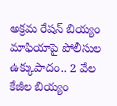అక్రమ రేషన్ బియ్యం మాఫియాపై పోలీసుల ఉక్కుపాదం.. 2 వేల కేజీల బియ్యం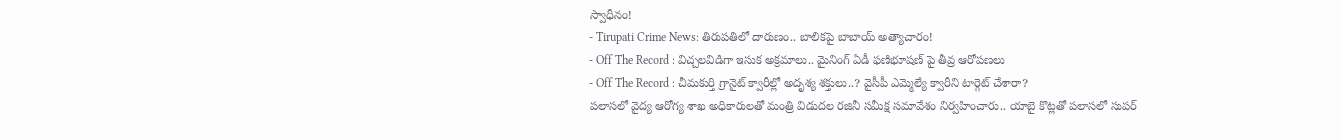స్వాధీనం!
- Tirupati Crime News: తిరుపతిలో దారుణం.. బాలికపై బాబాయ్ అత్యాచారం!
- Off The Record : విచ్చలవిడిగా ఇసుక అక్రమాలు.. మైనింగ్ ఏడీ ఫణిభూషణ్ పై తీవ్ర ఆరోపణలు
- Off The Record : చీమకుర్తి గ్రానైట్ క్వారీల్లో అదృశ్య శక్తులు..? వైసీపీ ఎమ్మెల్యే క్వారీని టార్గెట్ చేశారా?
పలాసలో వైద్య ఆరోగ్య శాఖ అధికారులతో మంత్రి విడుదల రజినీ సమీక్ష సమావేశం నిర్వహించారు.. యాబై కొట్లతో పలాసలో సుపర్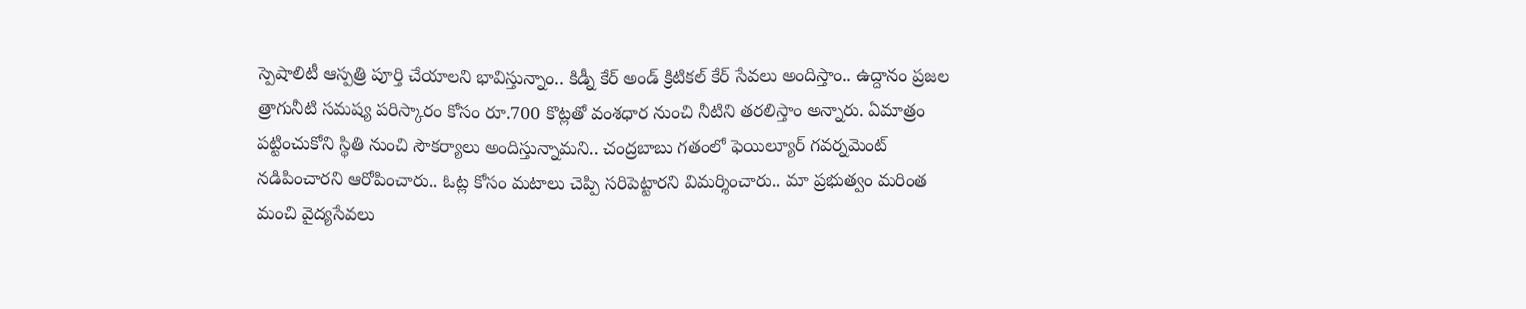స్పెషాలిటీ ఆస్పత్రి పూర్తి చేయాలని భావిస్తున్నాం.. కిడ్నీ కేర్ అండ్ క్రిటికల్ కేర్ సేవలు అందిస్తాం.. ఉద్దానం ప్రజల త్రాగునీటి సమష్య పరిస్కారం కోసం రూ.700 కొట్లతో వంశధార నుంచి నీటిని తరలిస్తాం అన్నారు. ఏమాత్రం పట్టించుకోని స్థితి నుంచి సౌకర్యాలు అందిస్తున్నామని.. చంద్రబాబు గతంలో ఫెయిల్యూర్ గవర్నమెంట్ నడిపించారని ఆరోపించారు.. ఓట్ల కోసం మటాలు చెప్పి సరిపెట్టారని విమర్శించారు.. మా ప్రభుత్వం మరింత మంచి వైద్యసేవలు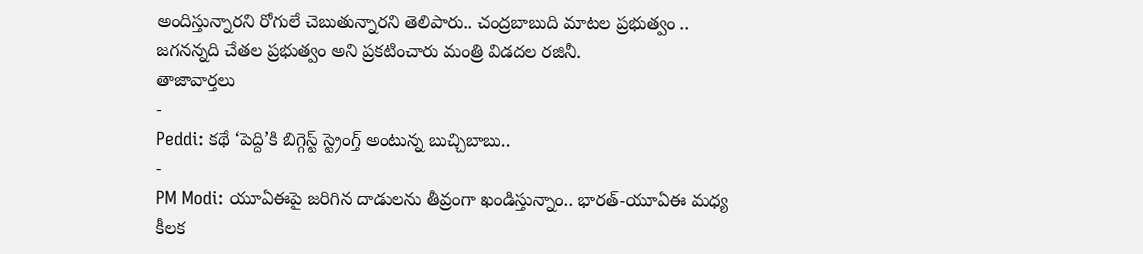అందిస్తున్నారని రోగులే చెబుతున్నారని తెలిపారు.. చంద్రబాబుది మాటల ప్రభుత్వం .. జగనన్నది చేతల ప్రభుత్వం అని ప్రకటించారు మంత్రి విడదల రజినీ.
తాజావార్తలు
-
Peddi: కథే ‘పెద్ది’కి బిగ్గెస్ట్ స్ట్రెంగ్త్ అంటున్న బుచ్చిబాబు..
-
PM Modi: యూఏఈపై జరిగిన దాడులను తీవ్రంగా ఖండిస్తున్నాం.. భారత్-యూఏఈ మధ్య కీలక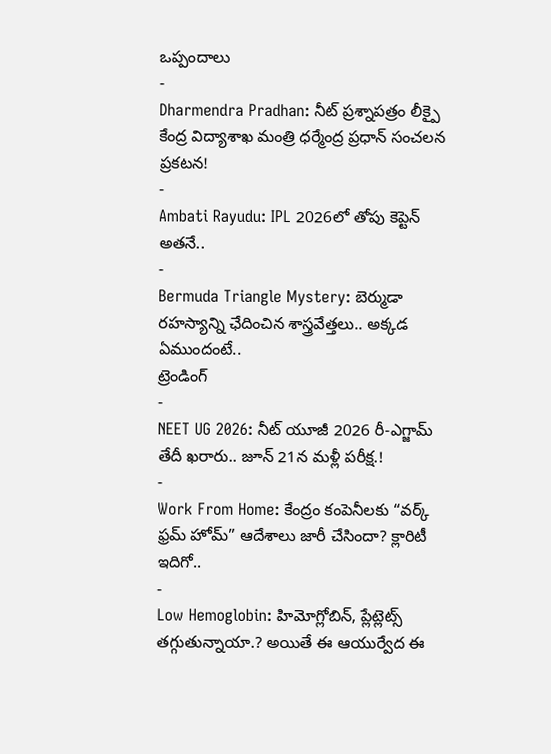ఒప్పందాలు
-
Dharmendra Pradhan: నీట్ ప్రశ్నాపత్రం లీక్పై కేంద్ర విద్యాశాఖ మంత్రి ధర్మేంద్ర ప్రధాన్ సంచలన ప్రకటన!
-
Ambati Rayudu: IPL 2026లో తోపు కెప్టెన్ అతనే..
-
Bermuda Triangle Mystery: బెర్ముడా రహస్యాన్ని ఛేదించిన శాస్త్రవేత్తలు.. అక్కడ ఏముందంటే..
ట్రెండింగ్
-
NEET UG 2026: నీట్ యూజీ 2026 రీ-ఎగ్జామ్ తేదీ ఖరారు.. జూన్ 21న మళ్లీ పరీక్ష.!
-
Work From Home: కేంద్రం కంపెనీలకు “వర్క్ ఫ్రమ్ హోమ్” ఆదేశాలు జారీ చేసిందా? క్లారిటీ ఇదిగో..
-
Low Hemoglobin: హిమోగ్లోబిన్, ప్లేట్లెట్స్ తగ్గుతున్నాయా.? అయితే ఈ ఆయుర్వేద ఈ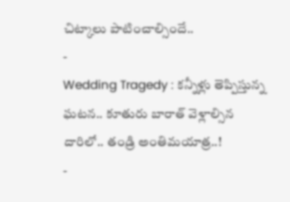చిట్కాలు పాటించాల్సిందే..
-
Wedding Tragedy : కన్నీళ్లు తెప్పిస్తున్న ఘటన.. కూతురు బారాత్ వెళ్లాల్సిన దారిలో.. తండ్రి అంతిమయాత్ర..!
-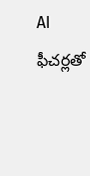AI ఫీచర్లతో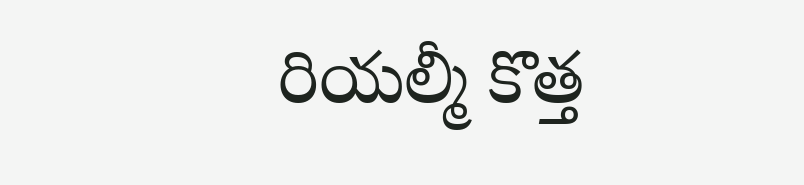రియల్మీ కొత్త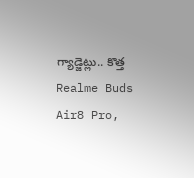గ్యాడ్జెట్లు.. కొత్త Realme Buds Air8 Pro,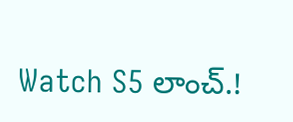Watch S5 లాంచ్.!